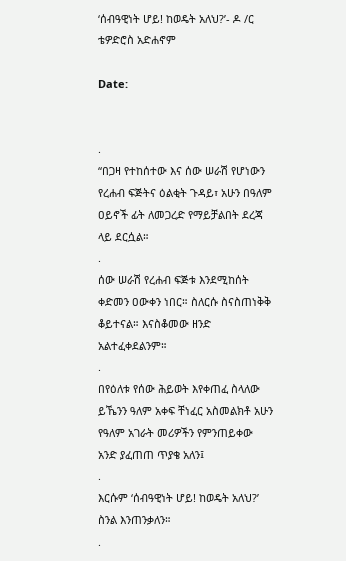‘ሰብዓዊነት ሆይ! ከወዴት አለህ?’- ዶ /ር ቴዎድሮስ አድሐኖም

Date:


.
“በጋዛ የተከሰተው እና ሰው ሠራሽ የሆነውን የረሐብ ፍጅትና ዕልቂት ጉዳይ፣ አሁን በዓለም ዐይኖች ፊት ለመጋረድ የማይቻልበት ደረጃ ላይ ደርሷል።
.
ሰው ሠራሽ የረሐብ ፍጅቱ እንደሚከሰት ቀድመን ዐውቀን ነበር። ስለርሱ ስናስጠነቅቅ ቆይተናል። እናስቆመው ዘንድ አልተፈቀደልንም።
.
በየዕለቱ የሰው ሕይወት እየቀጠፈ ስላለው ይኼንን ዓለም አቀፍ ቸነፈር አስመልክቶ አሁን የዓለም አገራት መሪዎችን የምንጠይቀው አንድ ያፈጠጠ ጥያቄ አለን፤
.
እርሱም ‘ሰብዓዊነት ሆይ! ከወዴት አለህ?’ ስንል እንጠንቃለን።
.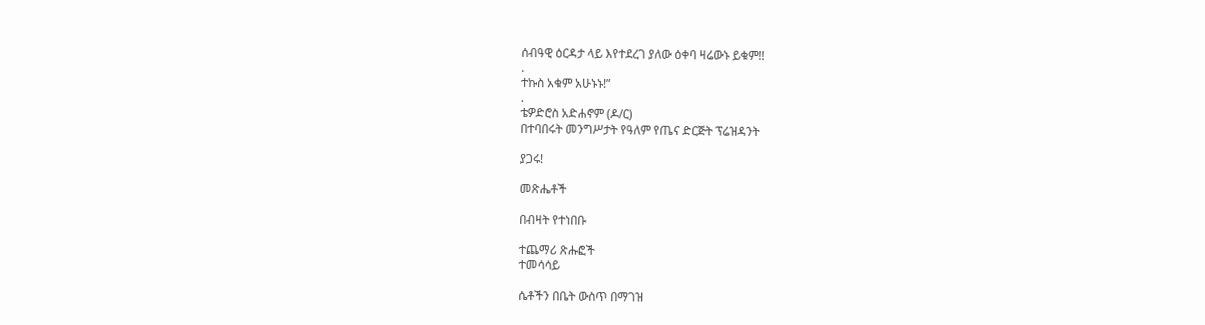ሰብዓዊ ዕርዳታ ላይ እየተደረገ ያለው ዕቀባ ዛሬውኑ ይቁም!!
.
ተኩስ አቁም አሁኑኑ!”
.
ቴዎድሮስ አድሐኖም (ዶ/ር)
በተባበሩት መንግሥታት የዓለም የጤና ድርጅት ፕሬዝዳንት

ያጋሩ!

መጽሔቶች

በብዛት የተነበቡ

ተጨማሪ ጽሑፎች
ተመሳሳይ

ሴቶችን በቤት ውስጥ በማገዝ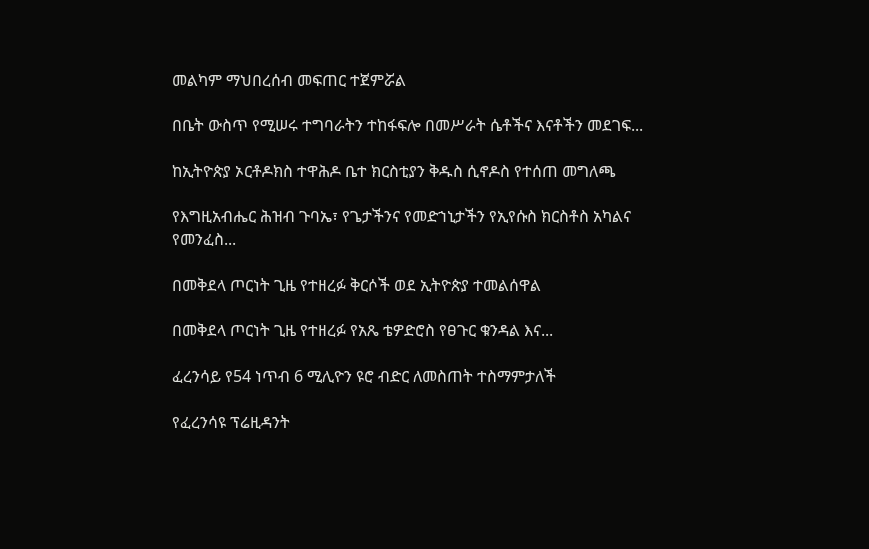መልካም ማህበረሰብ መፍጠር ተጀምሯል

በቤት ውስጥ የሚሠሩ ተግባራትን ተከፋፍሎ በመሥራት ሴቶችና እናቶችን መደገፍ...

ከኢትዮጵያ ኦርቶዶክስ ተዋሕዶ ቤተ ክርስቲያን ቅዱስ ሲኖዶስ የተሰጠ መግለጫ

የእግዚአብሔር ሕዝብ ጉባኤ፣ የጌታችንና የመድኀኒታችን የኢየሱስ ክርስቶስ አካልና የመንፈስ...

በመቅደላ ጦርነት ጊዜ የተዘረፉ ቅርሶች ወደ ኢትዮጵያ ተመልሰዋል

በመቅደላ ጦርነት ጊዜ የተዘረፉ የአጼ ቴዎድሮስ የፀጉር ቁንዳል እና...

ፈረንሳይ የ54 ነጥብ 6 ሚሊዮን ዩሮ ብድር ለመስጠት ተስማምታለች

የፈረንሳዩ ፕሬዚዳንት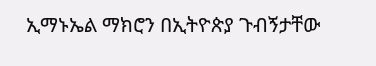ኢማኑኤል ማክሮን በኢትዮጵያ ጉብኝታቸው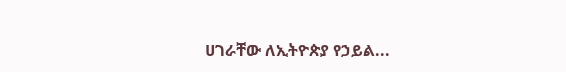ሀገራቸው ለኢትዮጵያ የኃይል...